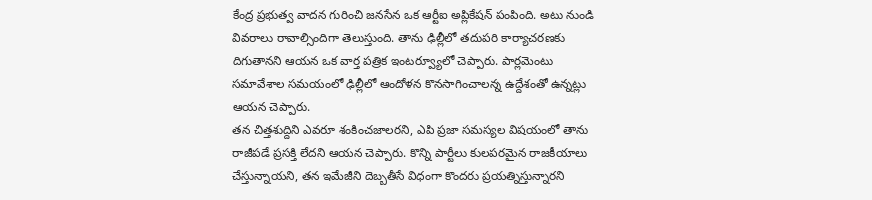కేంద్ర ప్రభుత్వ వాదన గురించి జనసేన ఒక ఆర్టీఐ అప్లికేషన్ పంపింది. అటు నుండి వివరాలు రావాల్సిందిగా తెలుస్తుంది. తాను ఢిల్లీలో తదుపరి కార్యాచరణకు దిగుతానని ఆయన ఒక వార్త పత్రిక ఇంటర్వ్యూలో చెప్పారు. పార్లమెంటు సమావేశాల సమయంలో ఢిల్లీలో ఆందోళన కొనసాగించాలన్న ఉద్దేశంతో ఉన్నట్లు ఆయన చెప్పారు.
తన చిత్తశుద్దిని ఎవరూ శంకించజాలరని, ఎపి ప్రజా సమస్యల విషయంలో తాను రాజీపడే ప్రసక్తి లేదని ఆయన చెప్పారు. కొన్ని పార్టీలు కులపరమైన రాజకీయాలు చేస్తున్నాయని, తన ఇమేజీని దెబ్బతీసే విధంగా కొందరు ప్రయత్నిస్తున్నారని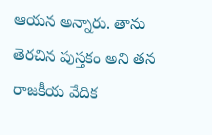ఆయన అన్నారు. తాను తెరచిన పుస్తకం అని తన రాజకీయ వేదిక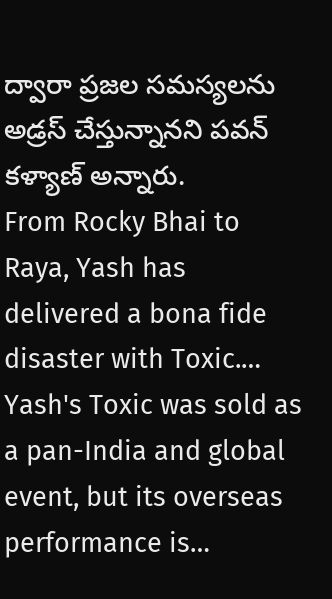ద్వారా ప్రజల సమస్యలను అడ్రస్ చేస్తున్నానని పవన్ కళ్యాణ్ అన్నారు.
From Rocky Bhai to Raya, Yash has delivered a bona fide disaster with Toxic.…
Yash's Toxic was sold as a pan-India and global event, but its overseas performance is…